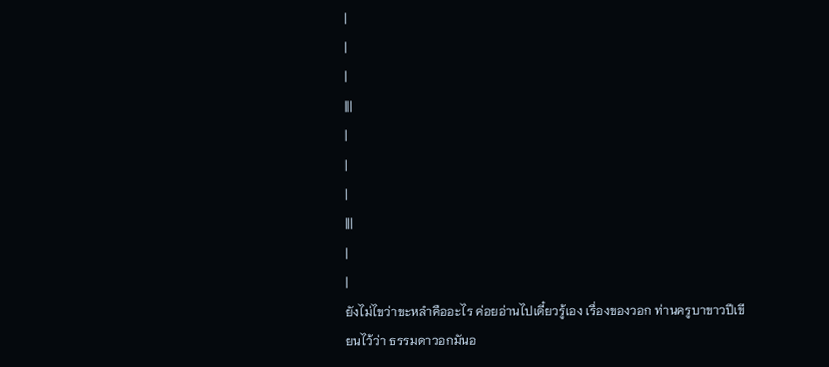|
|
|
|||
|
|
|
|||
|
|
ยังไม่ไขว่าขะหลำคืออะไร ค่อยอ่านไปเดี๋ยวรู้เอง เรื่องของวอก ท่านครูบาขาวปีเขียนไว้ว่า ธรรมดาวอกมันอ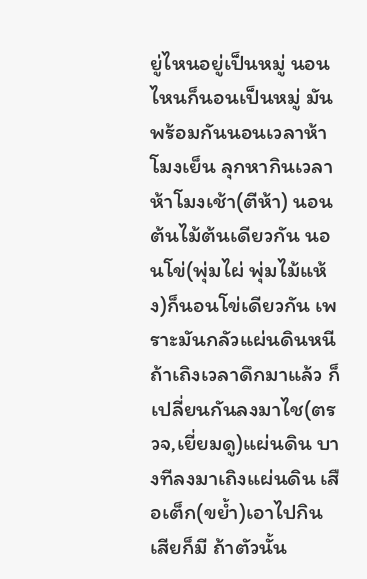ยู่ไหนอยู่เป็นหมู่ นอนไหนก็นอนเป็นหมู่ มันพร้อมกันนอนเวลาห้าโมงเย็น ลุกหากินเวลาห้าโมงเช้า(ตีห้า) นอนต้นไม้ต้นเดียวกัน นอนโข่(พุ่มไผ่ พุ่มไม้แห้ง)ก็นอนโข่เดียวกัน เพราะมันกลัวแผ่นดินหนี ถ้าเถิงเวลาดึกมาแล้ว ก็เปลี่ยนกันลงมาไช(ตรวจ,เยี่ยมดู)แผ่นดิน บางทีลงมาเถิงแผ่นดิน เสือเต็ก(ขย้ำ)เอาไปกินเสียก็มี ถ้าตัวนั้น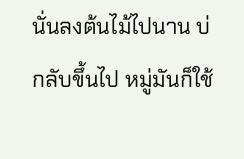นั่นลงต้นไม้ไปนาน บ่กลับขึ้นไป หมู่มันก็ใช้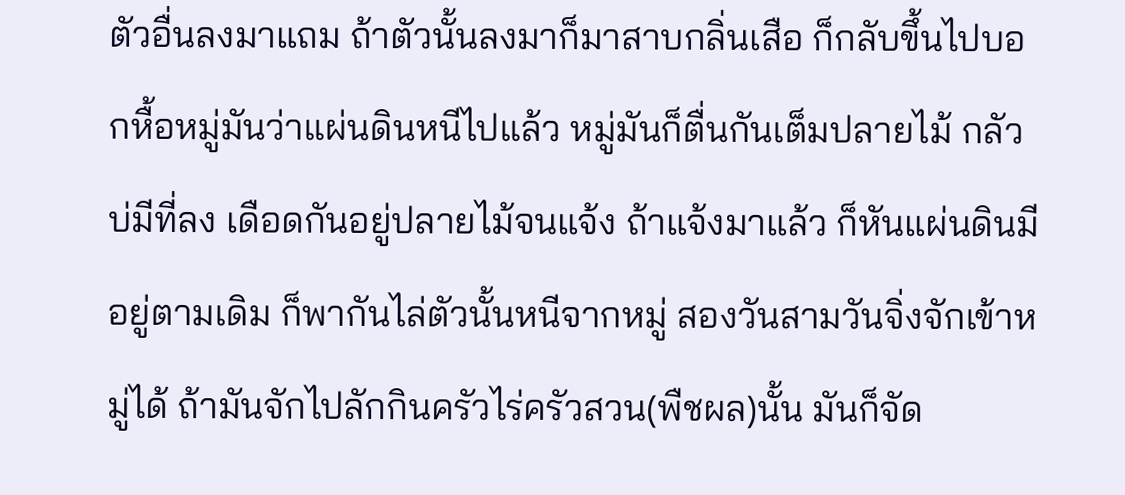ตัวอื่นลงมาแถม ถ้าตัวนั้นลงมาก็มาสาบกลิ่นเสือ ก็กลับขึ้นไปบอกหื้อหมู่มันว่าแผ่นดินหนีไปแล้ว หมู่มันก็ตื่นกันเต็มปลายไม้ กลัวบ่มีที่ลง เดือดกันอยู่ปลายไม้จนแจ้ง ถ้าแจ้งมาแล้ว ก็หันแผ่นดินมีอยู่ตามเดิม ก็พากันไล่ตัวนั้นหนีจากหมู่ สองวันสามวันจิ่งจักเข้าหมู่ได้ ถ้ามันจักไปลักกินครัวไร่ครัวสวน(พืชผล)นั้น มันก็จัด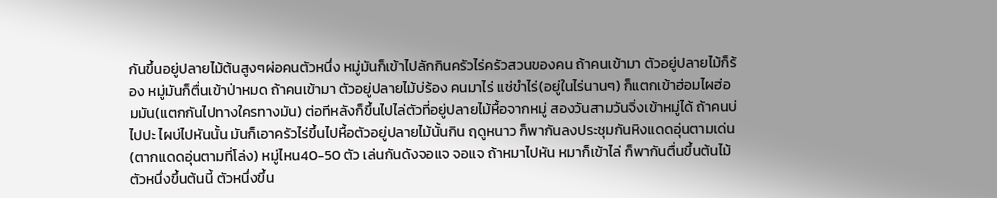กันขึ้นอยู่ปลายไม้ต้นสูงๆผ่อคนตัวหนึ่ง หมู่มันก็เข้าไปลักกินครัวไร่ครัวสวนของคน ถ้าคนเข้ามา ตัวอยู่ปลายไม้ก็ร้อง หมู่มันก็ตื่นเข้าป่าหมด ถ้าคนเข้ามา ตัวอยู่ปลายไม้บ่ร้อง คนมาไร่ แช่ขำไร่(อยู่ในไร่นานๆ) ก็แตกเข้าฮ่อมไผฮ่อมมัน(แตกกันไปทางใครทางมัน) ต่อทีหลังก็ขึ้นไปไล่ตัวที่อยู่ปลายไม้หื้อจากหมู่ สองวันสามวันจิ่งเข้าหมู่ได้ ถ้าคนบ่ไปปะ ไผบ่ไปหันนั้น มันก็เอาครัวไร่ขึ้นไปหื้อตัวอยู่ปลายไม้นั้นกิน ฤดูหนาว ก็พากันลงประชุมกันหิงแดดอุ่นตามเด่น(ตากแดดอุ่นตามที่โล่ง) หมู่ไหน40-50 ตัว เล่นกันดังจอแจ จอแจ ถ้าหมาไปหัน หมาก็เข้าไล่ ก็พากันตื่นขึ้นต้นไม้ ตัวหนึ่งขึ้นต้นนี้ ตัวหนึ่งขึ้น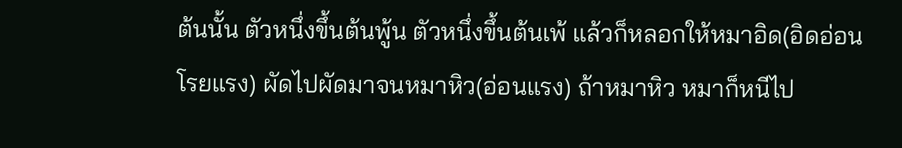ต้นนั้น ตัวหนึ่งขึ้นต้นพู้น ตัวหนึ่งขึ้นต้นเพ้ แล้วก็หลอกให้หมาอิด(อิดอ่อนโรยแรง) ผัดไปผัดมาจนหมาหิว(อ่อนแรง) ถ้าหมาหิว หมาก็หนีไป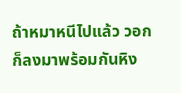ถ้าหมาหนีไปแล้ว วอกก็ลงมาพร้อมกันหิง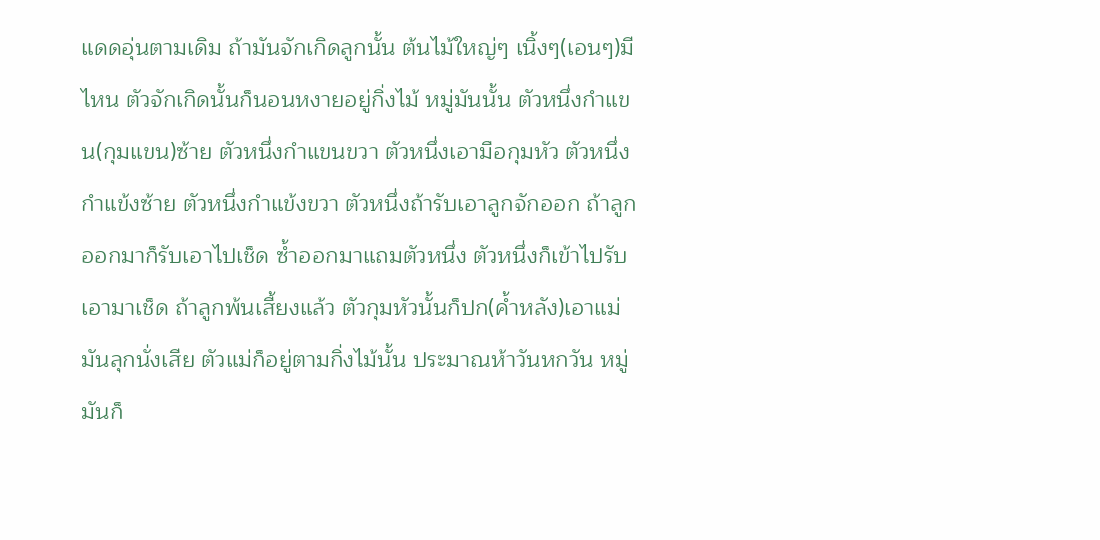แดดอุ่นตามเดิม ถ้ามันจักเกิดลูกนั้น ต้นไม้ใหญ่ๆ เนิ้งๆ(เอนๆ)มีไหน ตัวจักเกิดนั้นก็นอนหงายอยู่กิ่งไม้ หมู่มันนั้น ตัวหนึ่งกำแขน(กุมแขน)ซ้าย ตัวหนึ่งกำแขนขวา ตัวหนึ่งเอามือกุมหัว ตัวหนึ่งกำแข้งซ้าย ตัวหนึ่งกำแข้งขวา ตัวหนึ่งถ้ารับเอาลูกจักออก ถ้าลูกออกมาก็รับเอาไปเช็ด ซ้ำออกมาแถมตัวหนึ่ง ตัวหนึ่งก็เข้าไปรับเอามาเช็ด ถ้าลูกพ้นเสี้ยงแล้ว ตัวกุมหัวนั้นก็ปก(ค้ำหลัง)เอาแม่มันลุกนั่งเสีย ตัวแม่ก็อยู่ตามกิ่งไม้นั้น ประมาณห้าวันหกวัน หมู่มันก็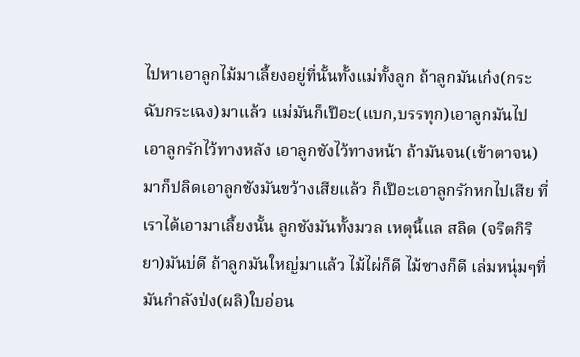ไปหาเอาลูกไม้มาเลี้ยงอยู่ที่นั้นทั้งแม่ทั้งลูก ถ้าลูกมันเก๋ง(กระฉับกระเฉง)มาแล้ว แม่มันก็เป๊อะ(แบก,บรรทุก)เอาลูกมันไป เอาลูกรักไว้ทางหลัง เอาลูกชังไว้ทางหน้า ถ้ามันจน(เข้าตาจน)มาก็ปลิดเอาลูกชังมันขว้างเสียแล้ว ก็เป๊อะเอาลูกรักหกไปเสีย ที่เราได้เอามาเลี้ยงนั้น ลูกชังมันทั้งมวล เหตุนี้แล สลิด (จริตกิริยา)มันบ่ดี ถ้าลูกมันใหญ่มาแล้ว ไม้ไผ่ก็ดี ไม้ซางก็ดี เล่มหนุ่มๆที่มันกำลังป่ง(ผลิ)ใบอ่อน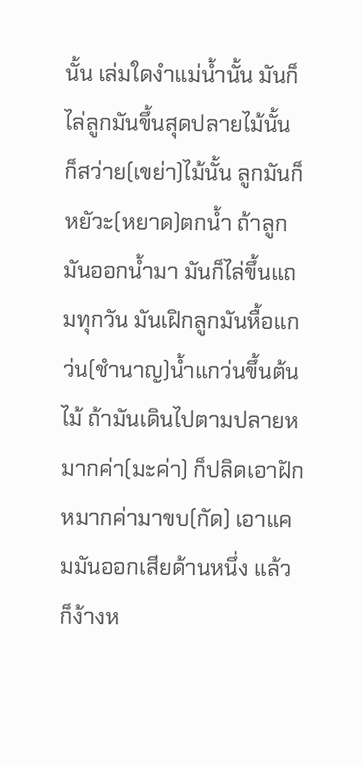นั้น เล่มใดงำแม่น้ำนั้น มันก็ไล่ลูกมันขึ้นสุดปลายไม้นั้น ก็สว่าย(เขย่า)ไม้นั้น ลูกมันก็หยัวะ(หยาด)ตกน้ำ ถ้าลูกมันออกน้ำมา มันก็ไล่ขึ้นแถมทุกวัน มันเฝิกลูกมันหื้อแกว่น(ชำนาญ)น้ำแกว่นขึ้นต้นไม้ ถ้ามันเดินไปตามปลายหมากค่า(มะค่า) ก็ปลิดเอาฝักหมากค่ามาขบ(กัด) เอาแคมมันออกเสียด้านหนึ่ง แล้วก็ง้างห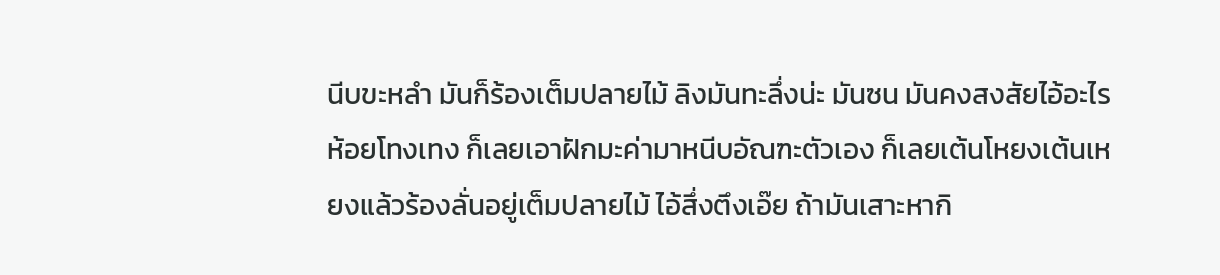นีบขะหลำ มันก็ร้องเต็มปลายไม้ ลิงมันทะลึ่งน่ะ มันซน มันคงสงสัยไอ้อะไรห้อยโทงเทง ก็เลยเอาฝักมะค่ามาหนีบอัณฑะตัวเอง ก็เลยเต้นโหยงเต้นเหยงแล้วร้องลั่นอยู่เต็มปลายไม้ ไอ้สึ่งตึงเอ๊ย ถ้ามันเสาะหากิ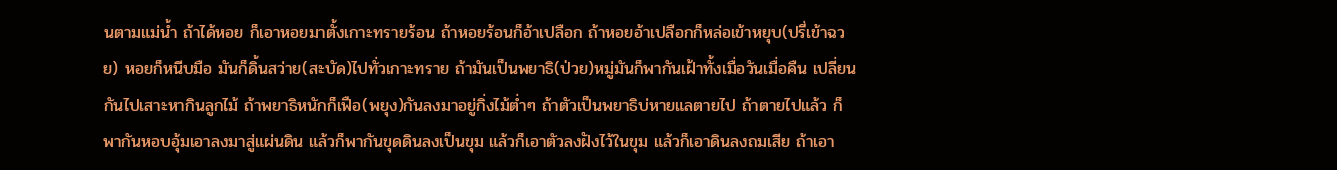นตามแม่น้ำ ถ้าได้หอย ก็เอาหอยมาตั้งเกาะทรายร้อน ถ้าหอยร้อนก็อ้าเปลือก ถ้าหอยอ้าเปลือกก็หล่อเข้าหยุบ(ปรี่เข้าฉวย) หอยก็หนีบมือ มันก็ดิ้นสว่าย(สะบัด)ไปทั่วเกาะทราย ถ้ามันเป็นพยาธิ(ป่วย)หมู่มันก็พากันเฝ้าทั้งเมื่อวันเมื่อคืน เปลี่ยนกันไปเสาะหากินลูกไม้ ถ้าพยาธิหนักก็เฟือ(พยุง)กันลงมาอยู่กิ่งไม้ต่ำๆ ถ้าตัวเป็นพยาธิบ่หายแลตายไป ถ้าตายไปแล้ว ก็พากันหอบอุ้มเอาลงมาสู่แผ่นดิน แล้วก็พากันขุดดินลงเป็นขุม แล้วก็เอาตัวลงฝังไว้ในขุม แล้วก็เอาดินลงถมเสีย ถ้าเอา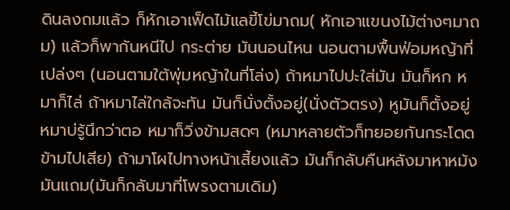ดินลงถมแล้ว ก็หักเอาเฟ็ดไม้แลขี้โข่มาถม( หักเอาแขนงไม้ต่างๆมาถม) แล้วก็พากันหนีไป กระต่าย มันนอนไหน นอนตามพื้นฟ่อมหญ้าที่เปล่งๆ (นอนตามใต้พุ่มหญ้าในที่โล่ง) ถ้าหมาไปปะใส่มัน มันก็หก หมาก็ไล่ ถ้าหมาไล่ใกล้จะทัน มันก็นั่งตั้งอยู่(นั่งตัวตรง) หูมันก็ตั้งอยู่ หมาบ่รู้นึกว่าตอ หมาก็วิ่งข้ามสดๆ (หมาหลายตัวก็ทยอยกันกระโดดข้ามไปเสีย) ถ้ามาโผไปทางหน้าเสี้ยงแล้ว มันก็กลับคืนหลังมาหาหม้งมันแถม(มันก็กลับมาที่โพรงตามเดิม)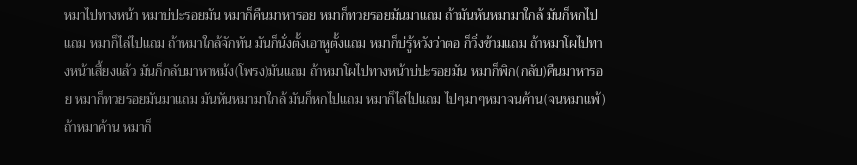หมาไปทางหน้า หมาบ่ปะรอยมัน หมาก็คืนมาหารอย หมาก็ทวยรอยมันมาแถม ถ้ามันหันหมามาใกล้ มันก็หกไปแถม หมาก็ไล่ไปแถม ถ้าหมาใกล้จักทัน มันก็นั่งตั้งเอาหูตั้งแถม หมาก็บ่รู้หวังว่าตอ ก็วิ่งข้ามแถม ถ้าหมาโผไปทางหน้าเสี้ยงแล้ว มันก็กลับมาหาหม้ง(โพรง)มันแถม ถ้าหมาโผไปทางหน้าบ่ปะรอยมัน หมาก็พิก(กลับ)คืนมาหารอย หมาก็ทวยรอยมันมาแถม มันหันหมามาใกล้ มันก็หกไปแถม หมาก็ไล่ไปแถม ไปๆมาๆหมาจนค้าน(จนหมาแพ้) ถ้าหมาค้าน หมาก็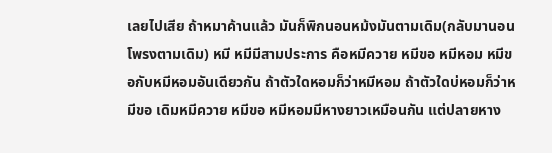เลยไปเสีย ถ้าหมาค้านแล้ว มันก็พิกนอนหม้งมันตามเดิม(กลับมานอนโพรงตามเดิม) หมี หมีมีสามประการ คือหมีควาย หมีขอ หมีหอม หมีขอกับหมีหอมอันเดียวกัน ถ้าตัวใดหอมก็ว่าหมีหอม ถ้าตัวใดบ่หอมก็ว่าหมีขอ เดิมหมีควาย หมีขอ หมีหอมมีหางยาวเหมือนกัน แต่ปลายหาง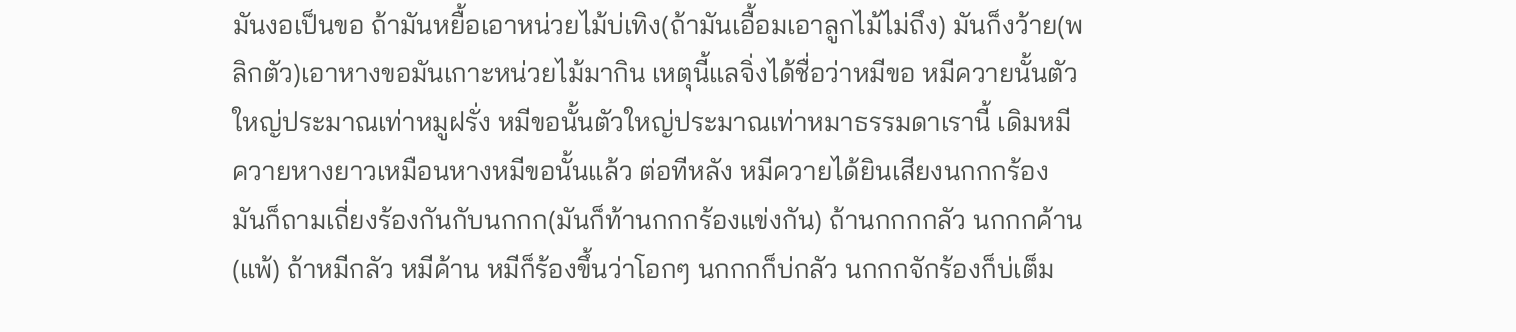มันงอเป็นขอ ถ้ามันหยื้อเอาหน่วยไม้บ่เทิง(ถ้ามันเอื้อมเอาลูกไม้ไม่ถึง) มันก็งว้าย(พลิกตัว)เอาหางขอมันเกาะหน่วยไม้มากิน เหตุนี้แลจิ่งได้ชื่อว่าหมีขอ หมีควายนั้นตัวใหญ่ประมาณเท่าหมูฝรั่ง หมีขอนั้นตัวใหญ่ประมาณเท่าหมาธรรมดาเรานี้ เดิมหมีควายหางยาวเหมือนหางหมีขอนั้นแล้ว ต่อทีหลัง หมีควายได้ยินเสียงนกกกร้อง มันก็ถามเถี่ยงร้องกันกับนกกก(มันก็ท้านกกกร้องแข่งกัน) ถ้านกกกกลัว นกกกค้าน(แพ้) ถ้าหมีกลัว หมีค้าน หมีก็ร้องขึ้นว่าโอกๆ นกกกก็บ่กลัว นกกกจักร้องก็บ่เต็ม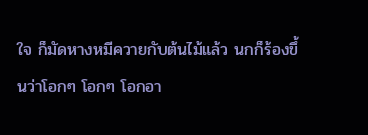ใจ ก็มัดหางหมีควายกับต้นไม้แล้ว นกก็ร้องขึ้นว่าโอกๆ โอกๆ โอกอา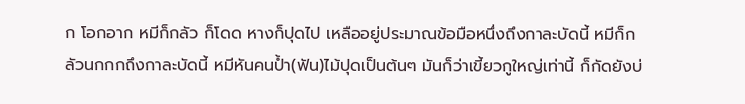ก โอกอาก หมีก็กลัว ก็โดด หางก็ปุดไป เหลืออยู่ประมาณข้อมือหนึ่งถึงกาละบัดนี้ หมีก็กลัวนกกกถึงกาละบัดนี้ หมีหันคนป้ำ(ฟัน)ไม้ปุดเป็นต้นๆ มันก็ว่าเขี้ยวกูใหญ่เท่านี้ ก็กัดยังบ่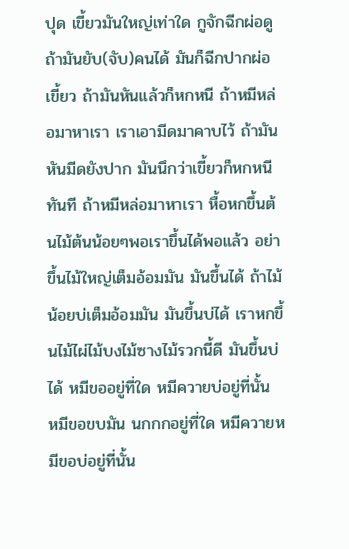ปุด เขี้ยวมันใหญ่เท่าใด กูจักฉีกผ่อดู ถ้ามันยับ(จับ)คนได้ มันก็ฉีกปากผ่อเขี้ยว ถ้ามันหันแล้วก็หกหนี ถ้าหมีหล่อมาหาเรา เราเอามีดมาคาบไว้ ถ้ามันหันมีดยังปาก มันนึกว่าเขี้ยวก็หกหนีทันที ถ้าหมีหล่อมาหาเรา หื้อหกขึ้นต้นไม้ต้นน้อยๆพอเราขึ้นได้พอแล้ว อย่าขึ้นไม้ใหญ่เต็มอ้อมมัน มันขึ้นได้ ถ้าไม้น้อยบ่เต็มอ้อมมัน มันขึ้นบ่ได้ เราหกขึ้นไม้ไผ่ไม้บงไม้ซางไม้รวกนี้ดี มันขึ้นบ่ได้ หมีขออยู่ที่ใด หมีควายบ่อยู่ที่นั้น หมีขอขบมัน นกกกอยู่ที่ใด หมีควายหมีขอบ่อยู่ที่นั้น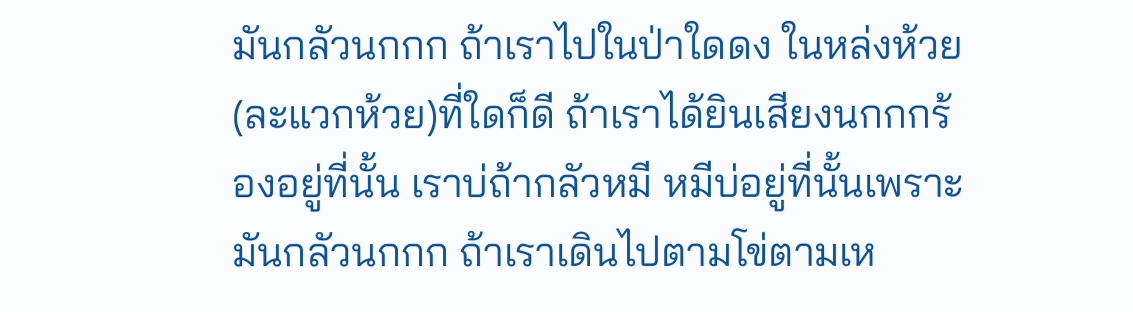มันกลัวนกกก ถ้าเราไปในป่าใดดง ในหล่งห้วย (ละแวกห้วย)ที่ใดก็ดี ถ้าเราได้ยินเสียงนกกกร้องอยู่ที่นั้น เราบ่ถ้ากลัวหมี หมีบ่อยู่ที่นั้นเพราะมันกลัวนกกก ถ้าเราเดินไปตามโข่ตามเห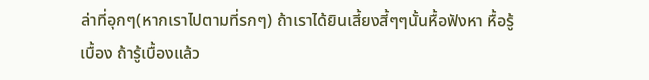ล่าที่อุกๆ(หากเราไปตามที่รกๆ) ถ้าเราได้ยินเสี้ยงสี้ๆๆนั้นหื้อฟังหา หื้อรู้เบื้อง ถ้ารู้เบื้องแล้ว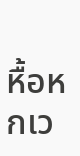หื้อหกเว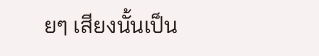ยๆ เสียงนั้นเป็น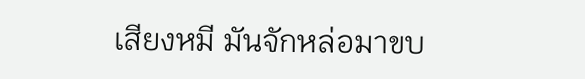เสียงหมี มันจักหล่อมาขบ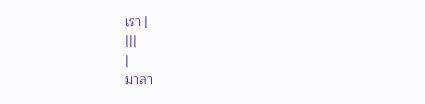เรา |
|||
|
มาลา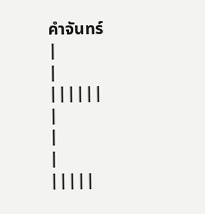คำจันทร์
|
|
||||||
|
|
|
|||||